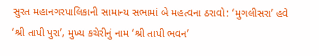સુરત મહાનગરપાલિકાની સામાન્ય સભામાં બે મહત્વના ઠરાવો: ‘મુગલીસરા’ હવે ‘શ્રી તાપી પુરા’, મુખ્ય કચેરીનું નામ ‘શ્રી તાપી ભવન’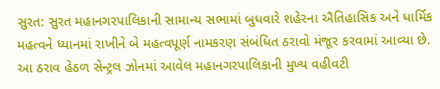સુરત: સુરત મહાનગરપાલિકાની સામાન્ય સભામાં બુધવારે શહેરના ઐતિહાસિક અને ધાર્મિક મહત્વને ધ્યાનમાં રાખીને બે મહત્વપૂર્ણ નામકરણ સંબંધિત ઠરાવો મંજૂર કરવામાં આવ્યા છે. આ ઠરાવ હેઠળ સેન્ટ્રલ ઝોનમાં આવેલ મહાનગરપાલિકાની મુખ્ય વહીવટી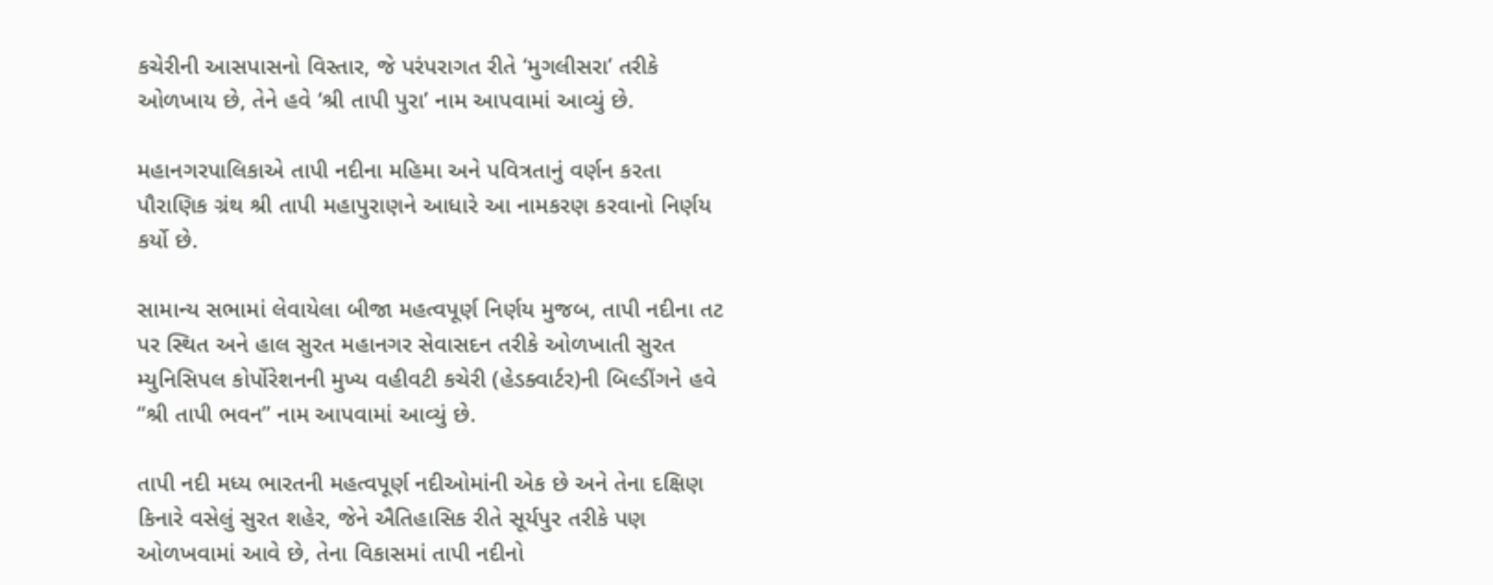કચેરીની આસપાસનો વિસ્તાર, જે પરંપરાગત રીતે ‘મુગલીસરા’ તરીકે ઓળખાય છે, તેને હવે ‘શ્રી તાપી પુરા’ નામ આપવામાં આવ્યું છે.

મહાનગરપાલિકાએ તાપી નદીના મહિમા અને પવિત્રતાનું વર્ણન કરતા પૌરાણિક ગ્રંથ શ્રી તાપી મહાપુરાણને આધારે આ નામકરણ કરવાનો નિર્ણય કર્યો છે.

સામાન્ય સભામાં લેવાયેલા બીજા મહત્વપૂર્ણ નિર્ણય મુજબ, તાપી નદીના તટ પર સ્થિત અને હાલ સુરત મહાનગર સેવાસદન તરીકે ઓળખાતી સુરત મ્યુનિસિપલ કોર્પોરેશનની મુખ્ય વહીવટી કચેરી (હેડક્વાર્ટર)ની બિલ્ડીંગને હવે “શ્રી તાપી ભવન” નામ આપવામાં આવ્યું છે.

તાપી નદી મધ્ય ભારતની મહત્વપૂર્ણ નદીઓમાંની એક છે અને તેના દક્ષિણ કિનારે વસેલું સુરત શહેર, જેને ઐતિહાસિક રીતે સૂર્યપુર તરીકે પણ ઓળખવામાં આવે છે, તેના વિકાસમાં તાપી નદીનો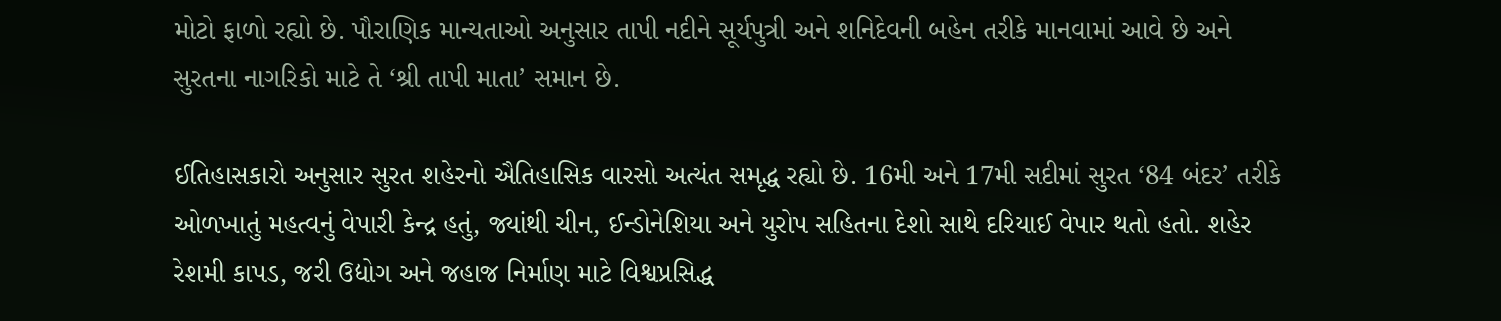મોટો ફાળો રહ્યો છે. પૌરાણિક માન્યતાઓ અનુસાર તાપી નદીને સૂર્યપુત્રી અને શનિદેવની બહેન તરીકે માનવામાં આવે છે અને સુરતના નાગરિકો માટે તે ‘શ્રી તાપી માતા’ સમાન છે.

ઈતિહાસકારો અનુસાર સુરત શહેરનો ઐતિહાસિક વારસો અત્યંત સમૃદ્ધ રહ્યો છે. 16મી અને 17મી સદીમાં સુરત ‘84 બંદર’ તરીકે ઓળખાતું મહત્વનું વેપારી કેન્દ્ર હતું, જ્યાંથી ચીન, ઈન્ડોનેશિયા અને યુરોપ સહિતના દેશો સાથે દરિયાઈ વેપાર થતો હતો. શહેર રેશમી કાપડ, જરી ઉદ્યોગ અને જહાજ નિર્માણ માટે વિશ્વપ્રસિદ્ધ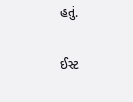હતું.

ઈસ્ટ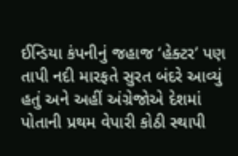ઈન્ડિયા કંપનીનું જહાજ ‘હેક્ટર’ પણ તાપી નદી મારફતે સુરત બંદરે આવ્યું હતું અને અહીં અંગ્રેજોએ દેશમાં પોતાની પ્રથમ વેપારી કોઠી સ્થાપી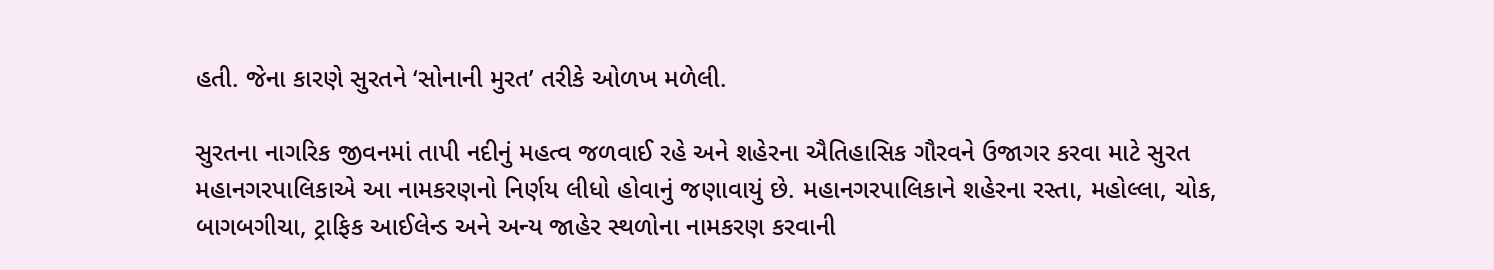હતી. જેના કારણે સુરતને ‘સોનાની મુરત’ તરીકે ઓળખ મળેલી.

સુરતના નાગરિક જીવનમાં તાપી નદીનું મહત્વ જળવાઈ રહે અને શહેરના ઐતિહાસિક ગૌરવને ઉજાગર કરવા માટે સુરત મહાનગરપાલિકાએ આ નામકરણનો નિર્ણય લીધો હોવાનું જણાવાયું છે. મહાનગરપાલિકાને શહેરના રસ્તા, મહોલ્લા, ચોક, બાગબગીચા, ટ્રાફિક આઈલેન્ડ અને અન્ય જાહેર સ્થળોના નામકરણ કરવાની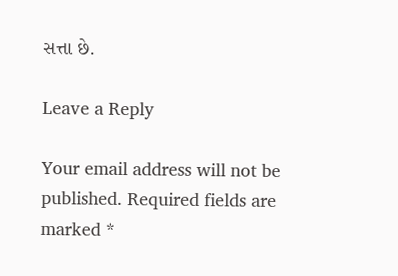સત્તા છે.

Leave a Reply

Your email address will not be published. Required fields are marked *